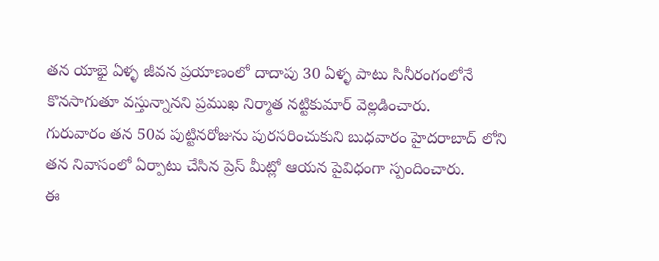తన యాభై ఏళ్ళ జీవన ప్రయాణంలో దాదాపు 30 ఏళ్ళ పాటు సినీరంగంలోనే కొనసాగుతూ వస్తున్నానని ప్రముఖ నిర్మాత నట్టికుమార్ వెల్లడించారు.
గురువారం తన 50వ పుట్టినరోజును పురసరించుకుని బుధవారం హైదరాబాద్ లోని తన నివాసంలో ఏర్పాటు చేసిన ప్రెస్ మీట్లో ఆయన పైవిధంగా స్పందించారు.
ఈ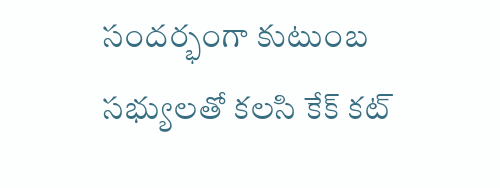సందర్భంగా కుటుంబ సభ్యులతో కలసి కేక్ కట్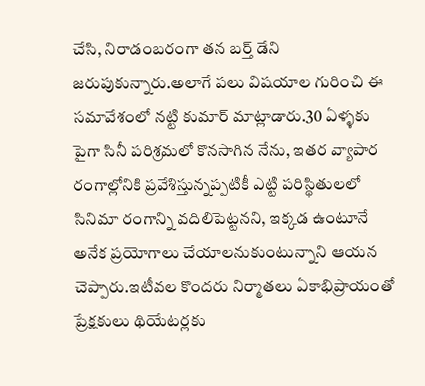చేసి, నిరాడంబరంగా తన బర్త్ డేని జరుపుకున్నారు.అలాగే పలు విషయాల గురించి ఈ సమావేశంలో నట్టి కుమార్ మాట్లాడారు.30 ఏళ్ళకు పైగా సినీ పరిశ్రమలో కొనసాగిన నేను, ఇతర వ్యాపార రంగాల్లోనికి ప్రవేశిస్తున్నప్పటికీ ఎట్టి పరిస్థితులలో సినిమా రంగాన్ని వదిలిపెట్టనని, ఇక్కడ ఉంటూనే అనేక ప్రయోగాలు చేయాలనుకుంటున్నాని ఆయన చెప్పారు.ఇటీవల కొందరు నిర్మాతలు ఏకాభిప్రాయంతో ప్రేక్షకులు థియేటర్లకు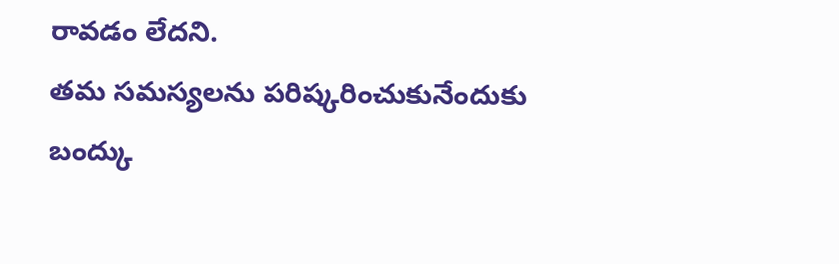రావడం లేదని.
తమ సమస్యలను పరిష్కరించుకునేందుకు బంద్కు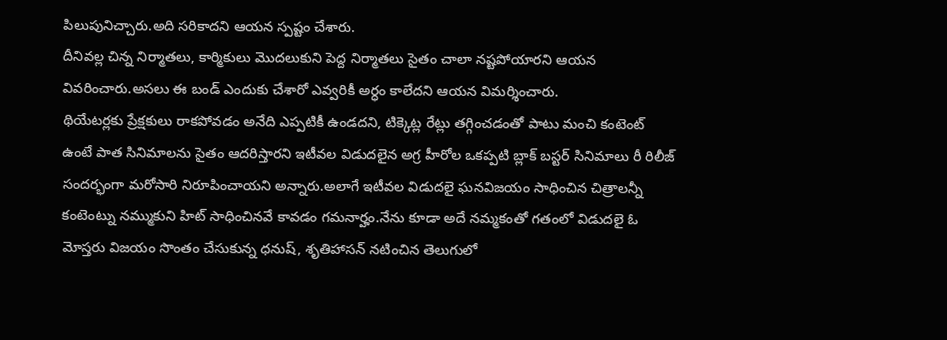పిలుపునిచ్చారు.అది సరికాదని ఆయన స్పష్టం చేశారు.
దీనివల్ల చిన్న నిర్మాతలు, కార్మికులు మొదలుకుని పెద్ద నిర్మాతలు సైతం చాలా నష్టపోయారని ఆయన వివరించారు.అసలు ఈ బండ్ ఎందుకు చేశారో ఎవ్వరికీ అర్ధం కాలేదని ఆయన విమర్శించారు.
థియేటర్లకు ప్రేక్షకులు రాకపోవడం అనేది ఎప్పటికీ ఉండదని, టిక్కెట్ల రేట్లు తగ్గించడంతో పాటు మంచి కంటెంట్ ఉంటే పాత సినిమాలను సైతం ఆదరిస్తారని ఇటీవల విడుదలైన అగ్ర హీరోల ఒకప్పటి బ్లాక్ బస్టర్ సినిమాలు రీ రిలీజ్ సందర్భంగా మరోసారి నిరూపించాయని అన్నారు.అలాగే ఇటీవల విడుదలై ఘనవిజయం సాధించిన చిత్రాలన్నీ కంటెంట్ను నమ్ముకుని హిట్ సాధించినవే కావడం గమనార్హం.నేను కూడా అదే నమ్మకంతో గతంలో విడుదలై ఓ మోస్తరు విజయం సొంతం చేసుకున్న ధనుష్, శృతిహాసన్ నటించిన తెలుగులో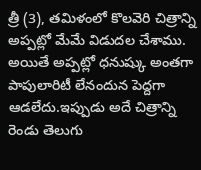త్రీ (3), తమిళంలో కొలవెరి చిత్రాన్ని అప్పట్లో మేమే విడుదల చేశాము.
అయితే అప్పట్లో ధనుష్కు అంతగా పాపులారిటీ లేనందున పెద్దగా ఆడలేదు.ఇప్పుడు అదే చిత్రాన్ని రెండు తెలుగు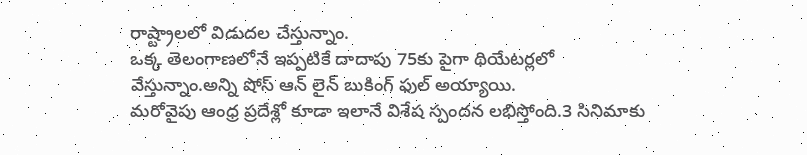రాష్ట్రాలలో విడుదల చేస్తున్నాం.
ఒక్క తెలంగాణలోనే ఇప్పటికే దాదాపు 75కు పైగా థియేటర్లలో వేస్తున్నాం.అన్ని షోస్ ఆన్ లైన్ బుకింగ్ ఫుల్ అయ్యాయి.
మరోవైపు ఆంధ్ర ప్రదేశ్లో కూడా ఇలానే విశేష స్పందన లభిస్తోంది.3 సినిమాకు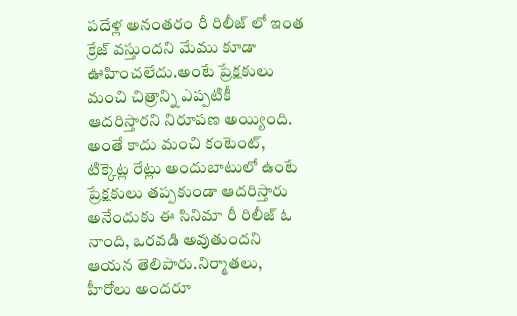పదేళ్ల అనంతరం రీ రిలీజ్ లో ఇంత క్రేజ్ వస్తుందని మేము కూడా ఊహించలేదు.అంటే ప్రేక్షకులు మంచి చిత్రాన్ని ఎప్పటికీ ఆదరిస్తారని నిరూపణ అయ్యింది.
అంతే కాదు మంచి కంటెంట్, టిక్కెట్ల రేట్లు అందుబాటులో ఉంటే ప్రేక్షకులు తప్పకుండా ఆదరిస్తారు అనేందుకు ఈ సినిమా రీ రిలీజ్ ఓ నాంది, ఒరవడి అవుతుందని ఆయన తెలిపారు.నిర్మాతలు, హీరోలు అందరూ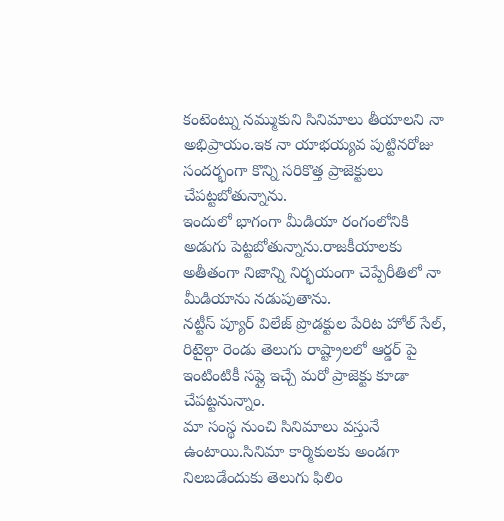కంటెంట్ను నమ్ముకుని సినిమాలు తీయాలని నా అభిప్రాయం.ఇక నా యాభయ్యవ పుట్టినరోజు సందర్భంగా కొన్ని సరికొత్త ప్రాజెక్టులు చేపట్టబోతున్నాను.
ఇందులో భాగంగా మీడియా రంగంలోనికి అడుగు పెట్టబోతున్నాను.రాజకీయాలకు అతీతంగా నిజాన్ని నిర్భయంగా చెప్పేరీతిలో నా మీడియాను నడుపుతాను.
నట్టీస్ ప్యూర్ విలేజ్ ప్రొడక్టుల పేరిట హోల్ సేల్, రిటైల్గా రెండు తెలుగు రాష్ట్రాలలో ఆర్డర్ పై ఇంటింటికీ సప్లై ఇచ్చే మరో ప్రాజెక్టు కూడా చేపట్టనున్నాం.
మా సంస్థ నుంచి సినిమాలు వస్తునే ఉంటాయి.సినిమా కార్మికులకు అండగా నిలబడేందుకు తెలుగు ఫిలిం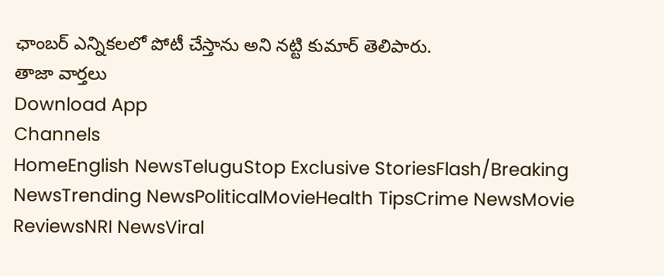ఛాంబర్ ఎన్నికలలో పోటీ చేస్తాను అని నట్టి కుమార్ తెలిపారు.
తాజా వార్తలు
Download App
Channels
HomeEnglish NewsTeluguStop Exclusive StoriesFlash/Breaking NewsTrending NewsPoliticalMovieHealth TipsCrime NewsMovie ReviewsNRI NewsViral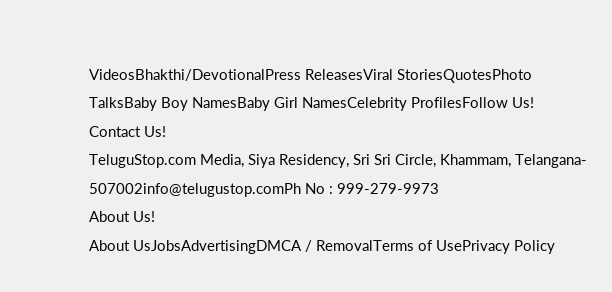VideosBhakthi/DevotionalPress ReleasesViral StoriesQuotesPhoto TalksBaby Boy NamesBaby Girl NamesCelebrity ProfilesFollow Us!
Contact Us!
TeluguStop.com Media, Siya Residency, Sri Sri Circle, Khammam, Telangana- 507002info@telugustop.comPh No : 999-279-9973
About Us!
About UsJobsAdvertisingDMCA / RemovalTerms of UsePrivacy Policy